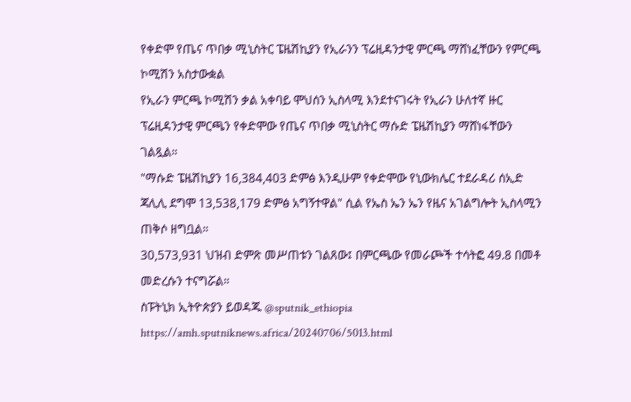የቀድሞ የጤና ጥበቃ ሚኒስትር ፔዜሽኪያን የኢራንን ፕሬዚዳንታዊ ምርጫ ማሸነፈቸውን የምርጫ ኮሚሽን አስታውቋል
የኢራን ምርጫ ኮሚሽን ቃል አቀባይ ሞህሰን ኢስላሚ እንደተናገሩት የኢራን ሁለተኛ ዙር ፕሬዚዳንታዊ ምርጫን የቀድሞው የጤና ጥበቃ ሚኒስትር ማሱድ ፔዜሽኪያን ማሸነፋቸውን ገልጿል።
"ማሱድ ፔዜሽኪያን 16,384,403 ድምፅ እንዲሁም የቀድሞው የኒውክሌር ተደራዳሪ ሰኢድ ጃሊሊ ደግሞ 13,538,179 ድምፅ አግኝተዋል" ሲል የኤስ ኤን ኤን የዜና አገልግሎት ኢስላሚን ጠቅሶ ዘግቧል።
30,573,931 ህዝብ ድምጽ መሥጠቱን ገልጸው፤ በምርጫው የመራጮች ተሳትፎ 49.8 በመቶ መድረሱን ተናግሯል።
ስፑትኒክ ኢትዮጵያን ይወዳጁ @sputnik_ethiopia
https://amh.sputniknews.africa/20240706/5013.html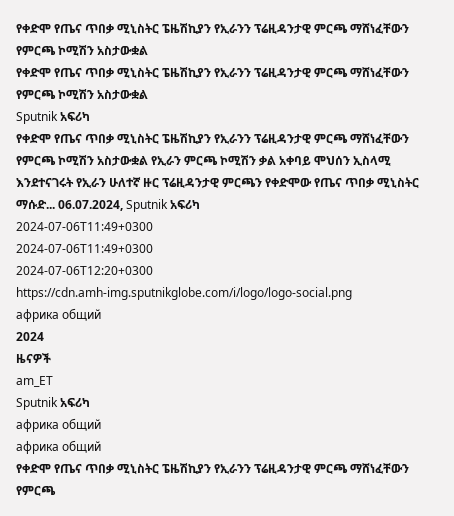የቀድሞ የጤና ጥበቃ ሚኒስትር ፔዜሽኪያን የኢራንን ፕሬዚዳንታዊ ምርጫ ማሸነፈቸውን የምርጫ ኮሚሽን አስታውቋል
የቀድሞ የጤና ጥበቃ ሚኒስትር ፔዜሽኪያን የኢራንን ፕሬዚዳንታዊ ምርጫ ማሸነፈቸውን የምርጫ ኮሚሽን አስታውቋል
Sputnik አፍሪካ
የቀድሞ የጤና ጥበቃ ሚኒስትር ፔዜሽኪያን የኢራንን ፕሬዚዳንታዊ ምርጫ ማሸነፈቸውን የምርጫ ኮሚሽን አስታውቋል የኢራን ምርጫ ኮሚሽን ቃል አቀባይ ሞህሰን ኢስላሚ እንደተናገሩት የኢራን ሁለተኛ ዙር ፕሬዚዳንታዊ ምርጫን የቀድሞው የጤና ጥበቃ ሚኒስትር ማሱድ... 06.07.2024, Sputnik አፍሪካ
2024-07-06T11:49+0300
2024-07-06T11:49+0300
2024-07-06T12:20+0300
https://cdn.amh-img.sputnikglobe.com/i/logo/logo-social.png
африка общий
2024
ዜናዎች
am_ET
Sputnik አፍሪካ
африка общий
африка общий
የቀድሞ የጤና ጥበቃ ሚኒስትር ፔዜሽኪያን የኢራንን ፕሬዚዳንታዊ ምርጫ ማሸነፈቸውን የምርጫ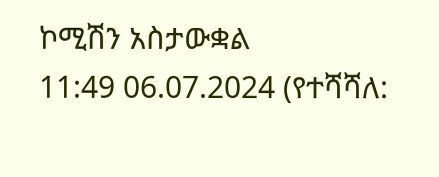ኮሚሽን አስታውቋል
11:49 06.07.2024 (የተሻሻለ: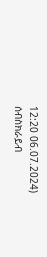12:20 06.07.2024)
ሰብስክራይብ